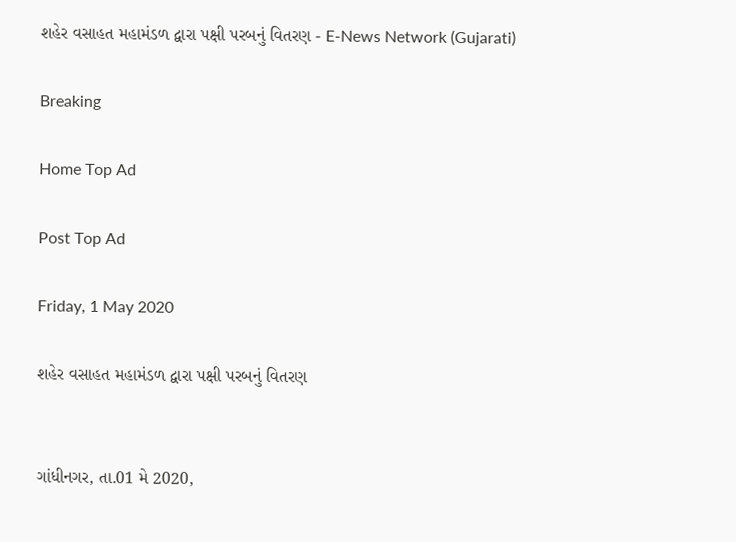શહેર વસાહત મહામંડળ દ્વારા પક્ષી પરબનું વિતરણ - E-News Network (Gujarati)

Breaking

Home Top Ad

Post Top Ad

Friday, 1 May 2020

શહેર વસાહત મહામંડળ દ્વારા પક્ષી પરબનું વિતરણ


ગાંધીનગર, તા.01 મે 2020,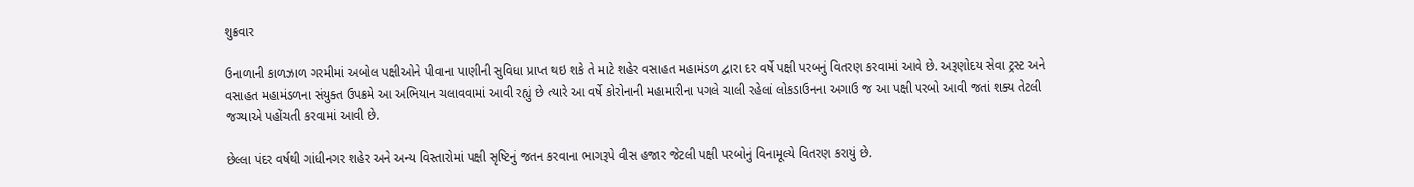શુક્રવાર

ઉનાળાની કાળઝાળ ગરમીમાં અબોલ પક્ષીઓને પીવાના પાણીની સુવિધા પ્રાપ્ત થઇ શકે તે માટે શહેર વસાહત મહામંડળ દ્વારા દર વર્ષે પક્ષી પરબનું વિતરણ કરવામાં આવે છે. અરૂણોદય સેવા ટ્રસ્ટ અને વસાહત મહામંડળના સંયુક્ત ઉપક્રમે આ અભિયાન ચલાવવામાં આવી રહ્યું છે ત્યારે આ વર્ષે કોરોનાની મહામારીના પગલે ચાલી રહેલાં લોકડાઉનના અગાઉ જ આ પક્ષી પરબો આવી જતાં શક્ય તેટલી જગ્યાએ પહોંચતી કરવામાં આવી છે.

છેલ્લા પંદર વર્ષથી ગાંધીનગર શહેર અને અન્ય વિસ્તારોમાં પક્ષી સૃષ્ટિનું જતન કરવાના ભાગરૂપે વીસ હજાર જેટલી પક્ષી પરબોનું વિનામૂલ્યે વિતરણ કરાયું છે.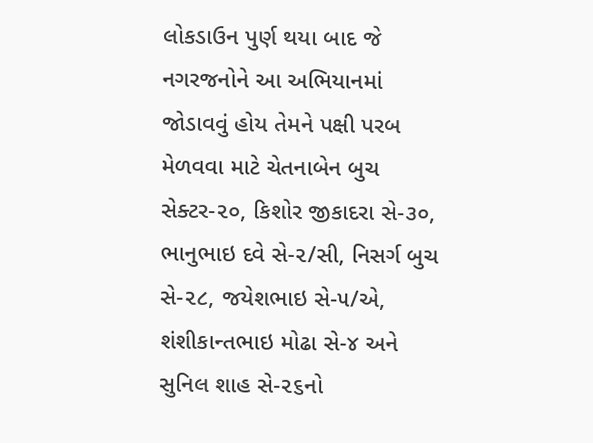લોકડાઉન પુર્ણ થયા બાદ જે નગરજનોને આ અભિયાનમાં જોડાવવું હોય તેમને પક્ષી પરબ મેળવવા માટે ચેતનાબેન બુચ સેક્ટર-૨૦, કિશોર જીકાદરા સે-૩૦, ભાનુભાઇ દવે સે-૨/સી, નિસર્ગ બુચ સે-૨૮, જયેશભાઇ સે-૫/એ, શંશીકાન્તભાઇ મોઢા સે-૪ અને સુનિલ શાહ સે-૨૬નો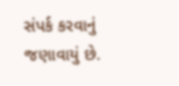સંપર્ક કરવાનું જણાવાયું છે.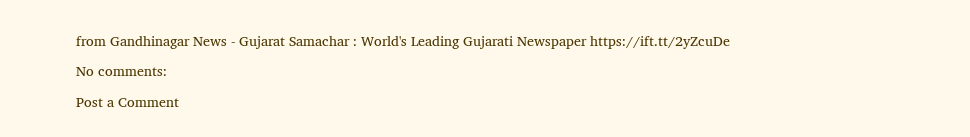from Gandhinagar News - Gujarat Samachar : World's Leading Gujarati Newspaper https://ift.tt/2yZcuDe

No comments:

Post a Comment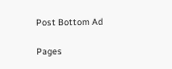Post Bottom Ad

Pages